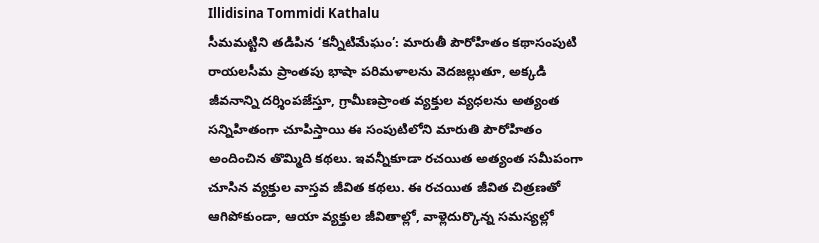Illidisina Tommidi Kathalu
సీమమట్టిని తడిపిన ‘కన్నీటిమేఘం’: మారుతీ పౌరోహితం కథాసంపుటి రాయలసీమ ప్రాంతపు భాషా పరిమళాలను వెదజల్లుతూ, అక్కడి జీవనాన్ని దర్శింపజేస్తూ, గ్రామీణప్రాంత వ్యక్తుల వ్యధలను అత్యంత సన్నిహితంగా చూపిస్తాయి ఈ సంపుటిలోని మారుతి పౌరోహితం అందించిన తొమ్మిది కథలు. ఇవన్నీకూడా రచయిత అత్యంత సమీపంగా చూసిన వ్యక్తుల వాస్తవ జీవిత కథలు. ఈ రచయిత జీవిత చిత్రణతో ఆగిపోకుండా, ఆయా వ్యక్తుల జీవితాల్లో, వాళ్లెదుర్కొన్న సమస్యల్లో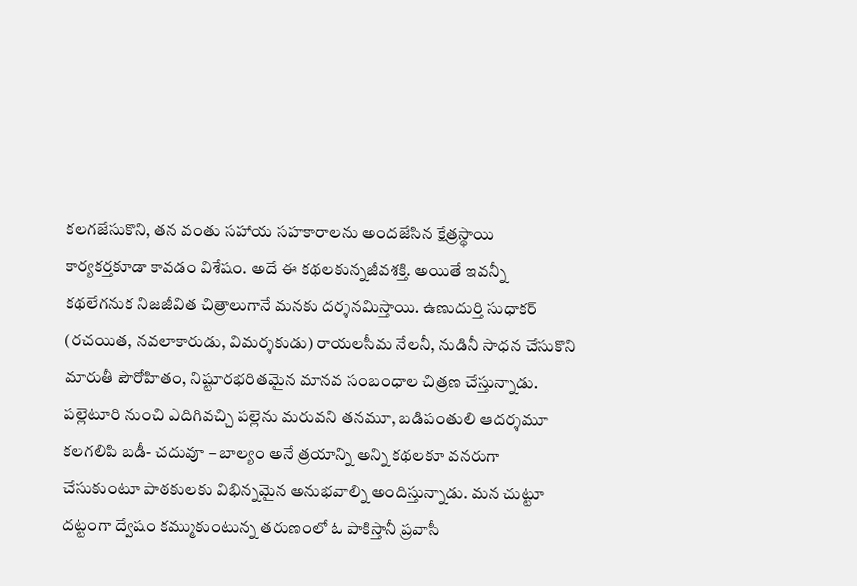కలగజేసుకొని, తన వంతు సహాయ సహకారాలను అందజేసిన క్షేత్రస్థాయి కార్యకర్తకూడా కావడం విశేషం. అదే ఈ కథలకున్నజీవశక్తి. అయితే ఇవన్నీ కథలేగనుక నిజజీవిత చిత్రాలుగానే మనకు దర్శనమిస్తాయి. ఉణుదుర్తి సుధాకర్ (రచయిత, నవలాకారుడు, విమర్శకుడు) రాయలసీమ నేలనీ, నుడినీ సాధన చేసుకొని మారుతీ పౌరోహితం, నిష్టూరభరితమైన మానవ సంబంధాల చిత్రణ చేస్తున్నాడు. పల్లెటూరి నుంచి ఎదిగివచ్చి పల్లెను మరువని తనమూ, బడిపంతులి ఆదర్శమూ కలగలిపి బడీ- చదువూ – బాల్యం అనే త్రయాన్ని అన్ని కథలకూ వనరుగా చేసుకుంటూ పాఠకులకు విభిన్నమైన అనుభవాల్ని అందిస్తున్నాడు. మన చుట్టూ దట్టంగా ద్వేషం కమ్ముకుంటున్న తరుణంలో ఓ పాకిస్తానీ ప్రవాసీ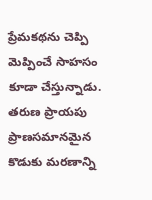ప్రేమకథను చెప్పి మెప్పించే సాహసం కూడా చేస్తున్నాడు. తరుణ ప్రాయపు ప్రాణసమానమైన కొడుకు మరణాన్ని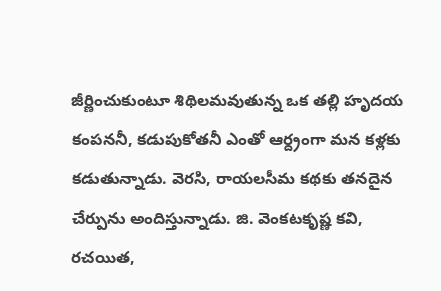జీర్ణించుకుంటూ శిథిలమవుతున్న ఒక తల్లి హృదయ కంపననీ, కడుపుకోతనీ ఎంతో ఆర్ద్రంగా మన కళ్లకు కడుతున్నాడు. వెరసి, రాయలసీమ కథకు తనదైన చేర్పును అందిస్తున్నాడు. జి. వెంకటకృష్ణ కవి, రచయిత,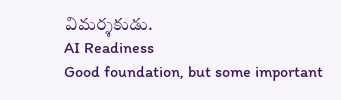విమర్శకుడు.
AI Readiness
Good foundation, but some important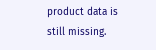product data is still missing.